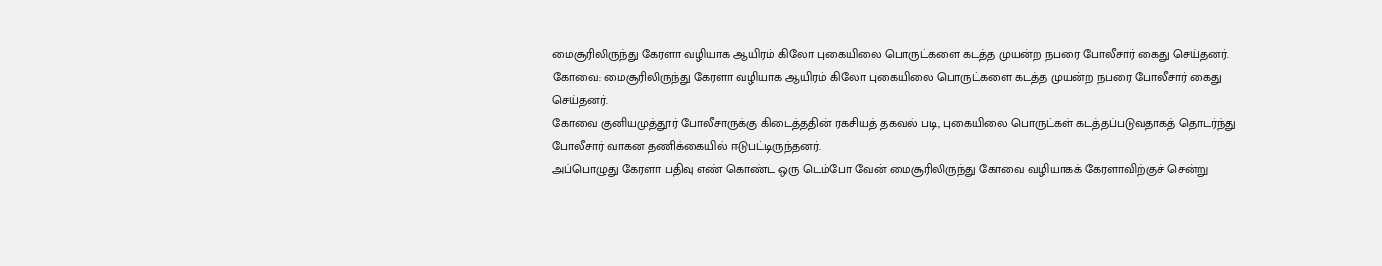மைசூரிலிருந்து கேரளா வழியாக ஆயிரம் கிலோ புகையிலை பொருட்களை கடத்த முயன்ற நபரை போலீசார் கைது செய்தனர்.
கோவை: மைசூரிலிருந்து கேரளா வழியாக ஆயிரம் கிலோ புகையிலை பொருட்களை கடத்த முயன்ற நபரை போலீசார் கைது செய்தனர்.
கோவை குனியமுத்தூர் போலீசாருக்கு கிடைத்ததின் ரகசியத் தகவல் படி, புகையிலை பொருட்கள் கடத்தப்படுவதாகத் தொடர்ந்து போலீசார் வாகன தணிக்கையில் ஈடுபட்டிருந்தனர்.
அப்பொழுது கேரளா பதிவு எண் கொண்ட ஒரு டெம்போ வேன் மைசூரிலிருந்து கோவை வழியாகக் கேரளாவிற்குச் சென்று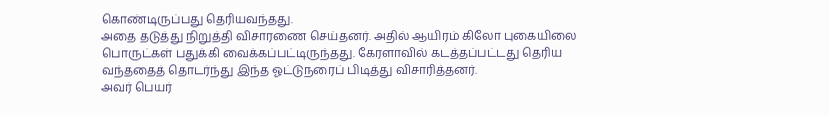கொண்டிருப்பது தெரியவந்தது.
அதை தடுத்து நிறுத்தி விசாரணை செய்தனர். அதில் ஆயிரம் கிலோ புகையிலை பொருட்கள் பதுக்கி வைக்கப்பட்டிருந்தது. கேரளாவில் கடத்தப்பட்டது தெரிய வந்ததைத் தொடர்ந்து இந்த ஓட்டுநரைப் பிடித்து விசாரித்தனர்.
அவர் பெயர்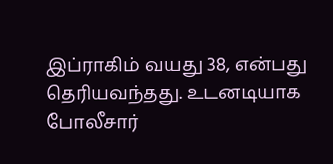இப்ராகிம் வயது 38, என்பது தெரியவந்தது. உடனடியாக போலீசார்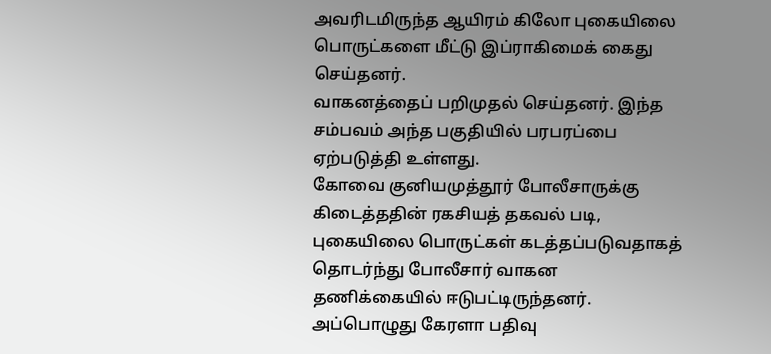அவரிடமிருந்த ஆயிரம் கிலோ புகையிலை பொருட்களை மீட்டு இப்ராகிமைக் கைது செய்தனர்.
வாகனத்தைப் பறிமுதல் செய்தனர். இந்த சம்பவம் அந்த பகுதியில் பரபரப்பை ஏற்படுத்தி உள்ளது.
கோவை குனியமுத்தூர் போலீசாருக்கு கிடைத்ததின் ரகசியத் தகவல் படி, புகையிலை பொருட்கள் கடத்தப்படுவதாகத் தொடர்ந்து போலீசார் வாகன தணிக்கையில் ஈடுபட்டிருந்தனர்.
அப்பொழுது கேரளா பதிவு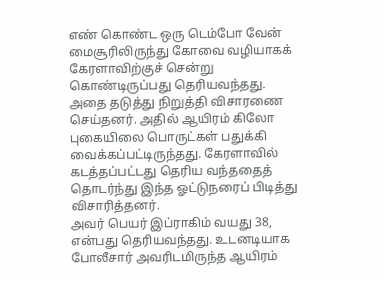எண் கொண்ட ஒரு டெம்போ வேன் மைசூரிலிருந்து கோவை வழியாகக் கேரளாவிற்குச் சென்று கொண்டிருப்பது தெரியவந்தது.
அதை தடுத்து நிறுத்தி விசாரணை செய்தனர். அதில் ஆயிரம் கிலோ புகையிலை பொருட்கள் பதுக்கி வைக்கப்பட்டிருந்தது. கேரளாவில் கடத்தப்பட்டது தெரிய வந்ததைத் தொடர்ந்து இந்த ஓட்டுநரைப் பிடித்து விசாரித்தனர்.
அவர் பெயர் இப்ராகிம் வயது 38, என்பது தெரியவந்தது. உடனடியாக போலீசார் அவரிடமிருந்த ஆயிரம்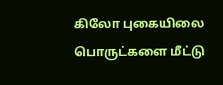கிலோ புகையிலை பொருட்களை மீட்டு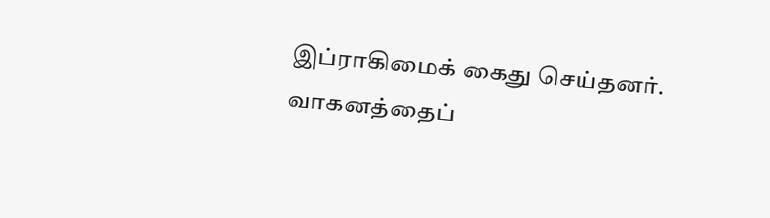இப்ராகிமைக் கைது செய்தனர்.
வாகனத்தைப்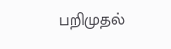பறிமுதல்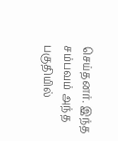செய்தனர். இந்த சம்பவம் அந்த பகுதியில்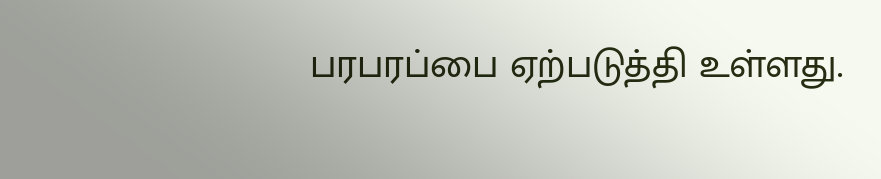பரபரப்பை ஏற்படுத்தி உள்ளது.